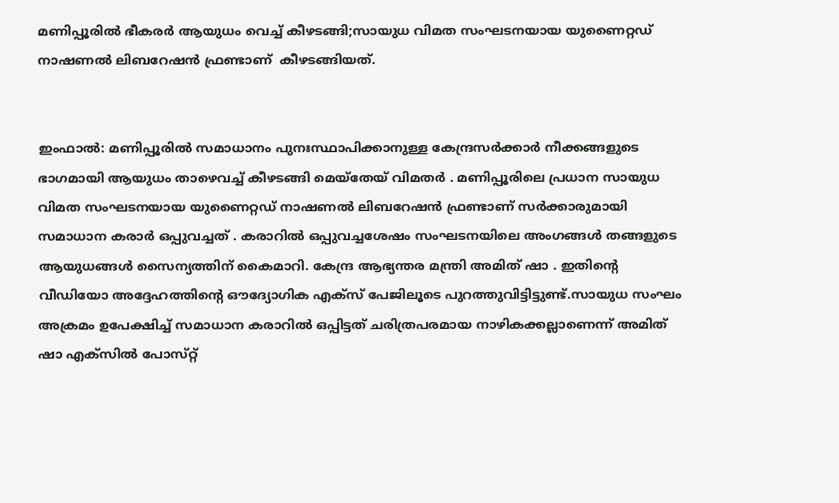മണിപ്പൂരിൽ ഭീകരർ ആയുധം വെച്ച് കീഴടങ്ങി;സായുധ വിമത സംഘടനയായ യുണൈറ്റഡ് നാഷണല്‍ ലിബറേഷൻ ഫ്രണ്ടാണ്  കീഴടങ്ങിയത്.


ഇംഫാല്‍: മണിപ്പൂരില്‍ സമാധാനം പുനഃസ്ഥാപിക്കാനുള്ള കേന്ദ്രസര്‍ക്കാര്‍ നീക്കങ്ങളുടെ ഭാഗമായി ആയുധം താഴെവച്ച്‌ കീഴടങ്ങി മെയ്‌തേയ് വിമതര്‍ . മണിപ്പൂരിലെ പ്രധാന സായുധ വിമത സംഘടനയായ യുണൈറ്റഡ് നാഷണല്‍ ലിബറേഷൻ ഫ്രണ്ടാണ് സര്‍ക്കാരുമായി സമാധാന കരാര്‍ ഒപ്പുവച്ചത് . കരാറില്‍ ഒപ്പുവച്ചശേഷം സംഘടനയിലെ അംഗങ്ങള്‍ തങ്ങളുടെ ആയുധങ്ങള്‍ സൈന്യത്തിന് കൈമാറി. കേന്ദ്ര ആഭ്യന്തര മന്ത്രി അമിത് ഷാ . ഇതിന്‍റെ വീഡിയോ അദ്ദേഹത്തിന്‍റെ ഔദ്യോഗിക എക്‌സ് പേജിലൂടെ പുറത്തുവിട്ടിട്ടുണ്ട്.സായുധ സംഘം അക്രമം ഉപേക്ഷിച്ച്‌ സമാധാന കരാറില്‍ ഒപ്പിട്ടത് ചരിത്രപരമായ നാഴികക്കല്ലാണെന്ന് അമിത് ഷാ എക്‌സില്‍ പോസ്‌റ്റ്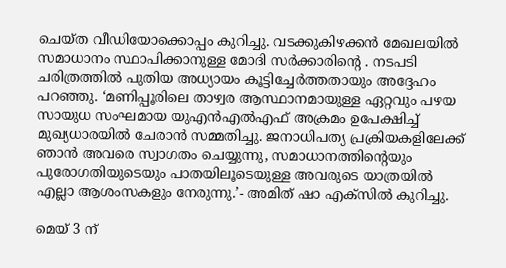ചെയ്‌ത വീഡിയോക്കൊപ്പം കുറിച്ചു. വടക്കുകിഴക്കൻ മേഖലയില്‍ സമാധാനം സ്ഥാപിക്കാനുള്ള മോദി സര്‍ക്കാരിന്‍റെ . നടപടി ചരിത്രത്തില്‍ പുതിയ അധ്യായം കൂട്ടിച്ചേര്‍ത്തതായും അദ്ദേഹം പറഞ്ഞു. ‘മണിപ്പൂരിലെ താഴ്വര ആസ്ഥാനമായുള്ള ഏറ്റവും പഴയ സായുധ സംഘമായ യുഎന്‍എല്‍എഫ് അക്രമം ഉപേക്ഷിച്ച്‌ മുഖ്യധാരയില്‍ ചേരാന്‍ സമ്മതിച്ചു. ജനാധിപത്യ പ്രക്രിയകളിലേക്ക് ഞാന്‍ അവരെ സ്വാഗതം ചെയ്യുന്നു, സമാധാനത്തിന്‍റെയും പുരോഗതിയുടെയും പാതയിലൂടെയുള്ള അവരുടെ യാത്രയില്‍ എല്ലാ ആശംസകളും നേരുന്നു.’- അമിത് ഷാ എക്‌സില്‍ കുറിച്ചു.

മെയ് 3 ന്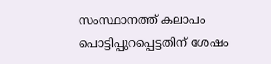സംസ്ഥാനത്ത് കലാപം പൊട്ടിപ്പുറപ്പെട്ടതിന് ശേഷം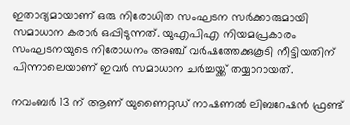ഇതാദ്യമായാണ് ഒരു നിരോധിത സംഘടന സര്‍ക്കാരുമായി സമാധാന കരാര്‍ ഒപ്പിടുന്നത്. യുഎപിഎ നിയമപ്രകാരം സംഘടനയുടെ നിരോധനം അഞ്ച് വര്‍ഷത്തേക്കുകൂടി നീട്ടിയതിന് പിന്നാലെയാണ് ഇവര്‍ സമാധാന ചര്‍ച്ചയ്ക്ക് തയ്യാറായത്.

നവംബര്‍ 13 ന് ആണ് യുണൈറ്റഡ് നാഷണല്‍ ലിബറേഷൻ ഫ്രണ്ട്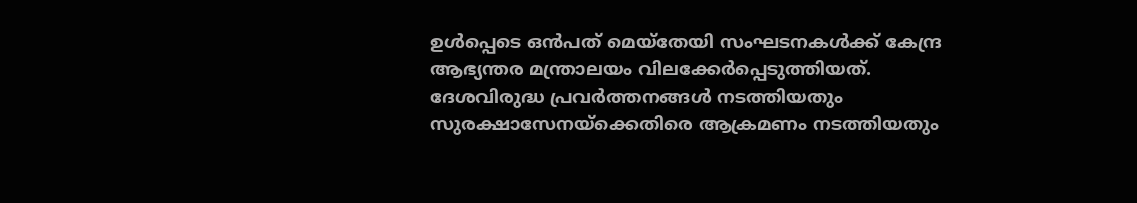ഉള്‍പ്പെടെ ഒൻപത് മെയ്‌തേയി സംഘടനകള്‍ക്ക് കേന്ദ്ര ആഭ്യന്തര മന്ത്രാലയം വിലക്കേര്‍പ്പെടുത്തിയത്. ദേശവിരുദ്ധ പ്രവര്‍ത്തനങ്ങള്‍ നടത്തിയതും സുരക്ഷാസേനയ്‌ക്കെതിരെ ആക്രമണം നടത്തിയതും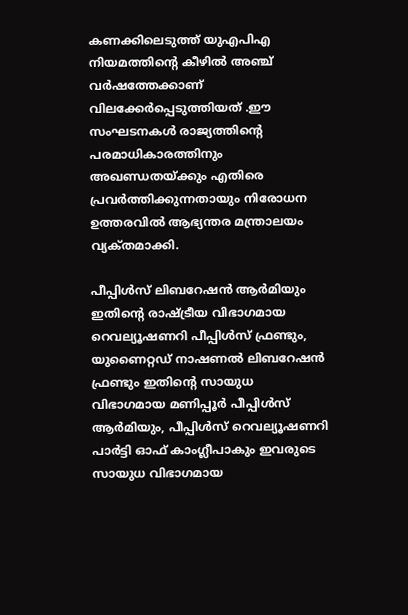കണക്കിലെടുത്ത് യുഎപിഎ നിയമത്തിന്‍റെ കീഴില്‍ അഞ്ച് വര്‍ഷത്തേക്കാണ് വിലക്കേര്‍പ്പെടുത്തിയത് .ഈ സംഘടനകള്‍ രാജ്യത്തിന്‍റെ പരമാധികാരത്തിനും അഖണ്ഡതയ്ക്കും എതിരെ പ്രവര്‍ത്തിക്കുന്നതായും നിരോധന ഉത്തരവില്‍ ആഭ്യന്തര മന്ത്രാലയം വ്യക്‌തമാക്കി.

പീപ്പിള്‍സ് ലിബറേഷന്‍ ആര്‍മിയും ഇതിന്‍റെ രാഷ്ട്രീയ വിഭാഗമായ റെവല്യൂഷണറി പീപ്പിള്‍സ് ഫ്രണ്ടും, യുണൈറ്റഡ് നാഷണല്‍ ലിബറേഷന്‍ ഫ്രണ്ടും ഇതിന്‍റെ സായുധ വിഭാഗമായ മണിപ്പൂര്‍ പീപ്പിള്‍സ് ആര്‍മിയും, പീപ്പിള്‍സ് റെവല്യൂഷണറി പാര്‍ട്ടി ഓഫ് കാംഗ്ലീപാകും ഇവരുടെ സായുധ വിഭാഗമായ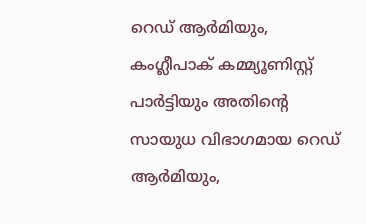റെഡ് ആര്‍മിയും, കംഗ്ലീപാക് കമ്മ്യൂണിസ്റ്റ് പാര്‍ട്ടിയും അതിന്‍റെ സായുധ വിഭാഗമായ റെഡ് ആര്‍മിയും,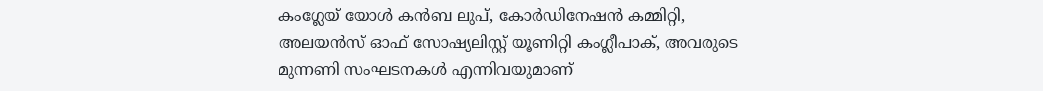കംഗ്ലേയ് യോള്‍ കന്‍ബ ലുപ്, കോര്‍ഡിനേഷന്‍ കമ്മിറ്റി, അലയന്‍സ് ഓഫ് സോഷ്യലിസ്റ്റ് യൂണിറ്റി കംഗ്ലീപാക്, അവരുടെ മുന്നണി സംഘടനകള്‍ എന്നിവയുമാണ്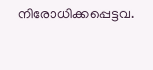നിരോധിക്കപ്പെട്ടവ.